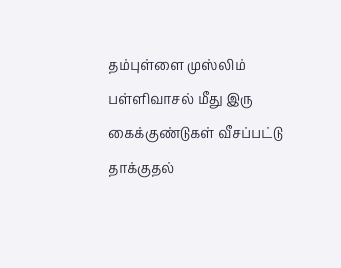தம்புள்ளை முஸ்லிம் பள்ளிவாசல் மீது இரு கைக்குண்டுகள் வீசப்பட்டு தாக்குதல்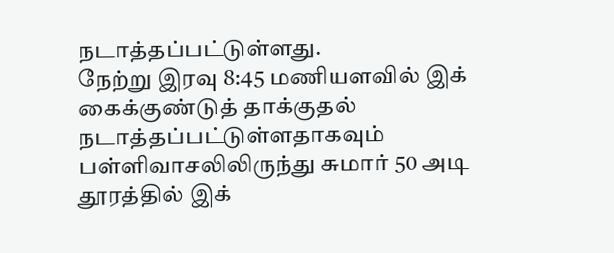நடாத்தப்பட்டுள்ளது.
நேற்று இரவு 8:45 மணியளவில் இக் கைக்குண்டுத் தாக்குதல் நடாத்தப்பட்டுள்ளதாகவும்
பள்ளிவாசலிலிருந்து சுமார் 50 அடி தூரத்தில் இக்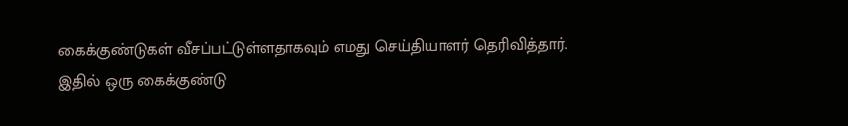கைக்குண்டுகள் வீசப்பட்டுள்ளதாகவும் எமது செய்தியாளர் தெரிவித்தார்.
இதில் ஒரு கைக்குண்டு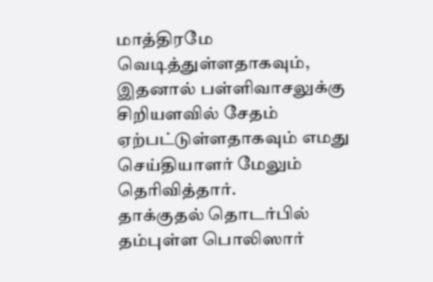மாத்திரமே வெடித்துள்ளதாகவும், இதனால் பள்ளிவாசலுக்கு சிறியளவில் சேதம் ஏற்பட்டுள்ளதாகவும் எமது செய்தியாளர் மேலும் தெரிவித்தார்.
தாக்குதல் தொடர்பில் தம்புள்ள பொலிஸார்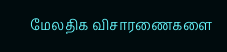மேலதிக விசாரணைகளை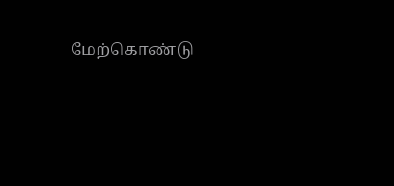மேற்கொண்டு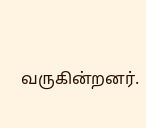வருகின்றனர்.